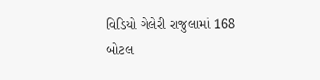વિડિયો ગેલેરી રાજુલામાં 168 બોટલ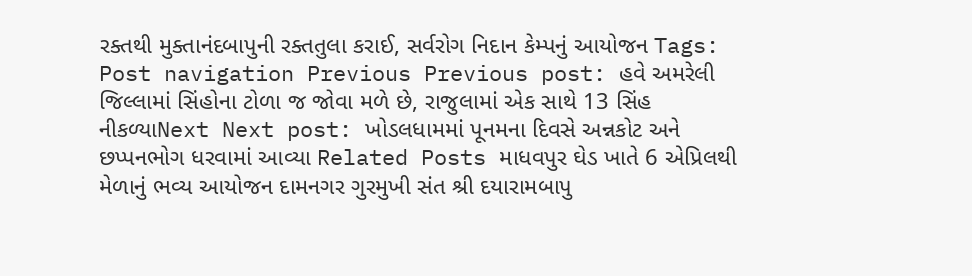રક્તથી મુક્તાનંદબાપુની રક્તતુલા કરાઈ, સર્વરોગ નિદાન કેમ્પનું આયોજન Tags: Post navigation Previous Previous post: હવે અમરેલી જિલ્લામાં સિંહોના ટોળા જ જોવા મળે છે, રાજુલામાં એક સાથે 13 સિંહ નીકળ્યાNext Next post: ખોડલધામમાં પૂનમના દિવસે અન્નકોટ અને છપ્પનભોગ ધરવામાં આવ્યા Related Posts માધવપુર ઘેડ ખાતે 6 એપ્રિલથી મેળાનું ભવ્ય આયોજન દામનગર ગુરમુખી સંત શ્રી દયારામબાપુ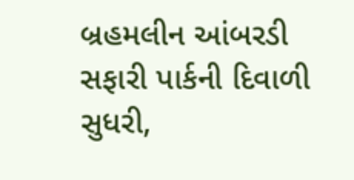બ્રહમલીન આંબરડી સફારી પાર્કની દિવાળી સુધરી,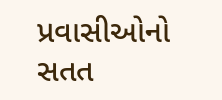પ્રવાસીઓનો સતત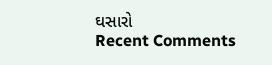ઘસારો
Recent Comments